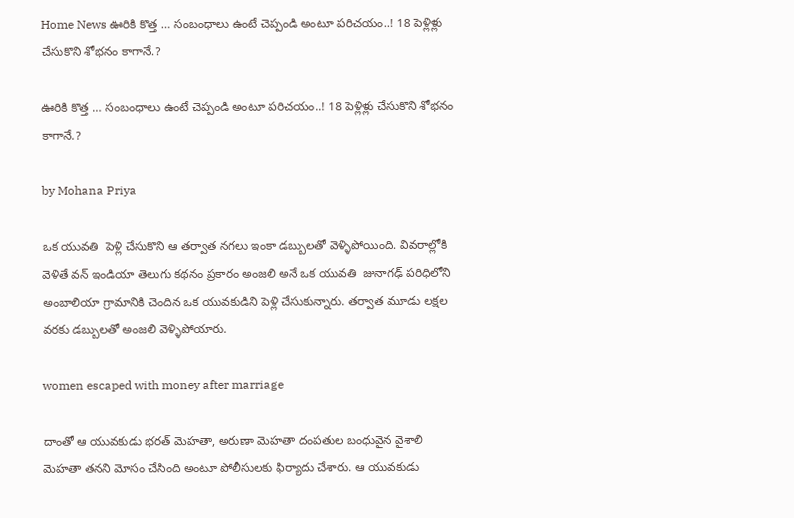Home News ఊరికి కొత్త … సంబంధాలు ఉంటే చెప్పండి అంటూ పరిచయం..! 18 పెళ్లిళ్లు చేసుకొని శోభనం కాగానే.?

ఊరికి కొత్త … సంబంధాలు ఉంటే చెప్పండి అంటూ పరిచయం..! 18 పెళ్లిళ్లు చేసుకొని శోభనం కాగానే.?

by Mohana Priya

ఒక యువతి  పెళ్లి చేసుకొని ఆ తర్వాత నగలు ఇంకా డబ్బులతో వెళ్ళిపోయింది. వివరాల్లోకి వెళితే వన్ ఇండియా తెలుగు కథనం ప్రకారం అంజలి అనే ఒక యువతి  జునాగఢ్ పరిధిలోని అంబాలియా గ్రామానికి చెందిన ఒక యువకుడిని పెళ్లి చేసుకున్నారు. తర్వాత మూడు లక్షల వరకు డబ్బులతో అంజలి వెళ్ళిపోయారు.

women escaped with money after marriage

దాంతో ఆ యువకుడు భరత్ మెహతా, అరుణా మెహతా దంపతుల బంధువైన వైశాలి మెహతా తనని మోసం చేసింది అంటూ పోలీసులకు ఫిర్యాదు చేశారు. ఆ యువకుడు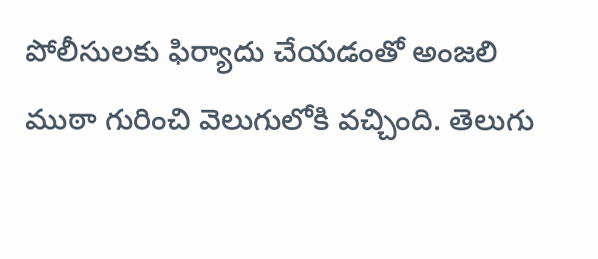పోలీసులకు ఫిర్యాదు చేయడంతో అంజలి ముఠా గురించి వెలుగులోకి వచ్చింది. తెలుగు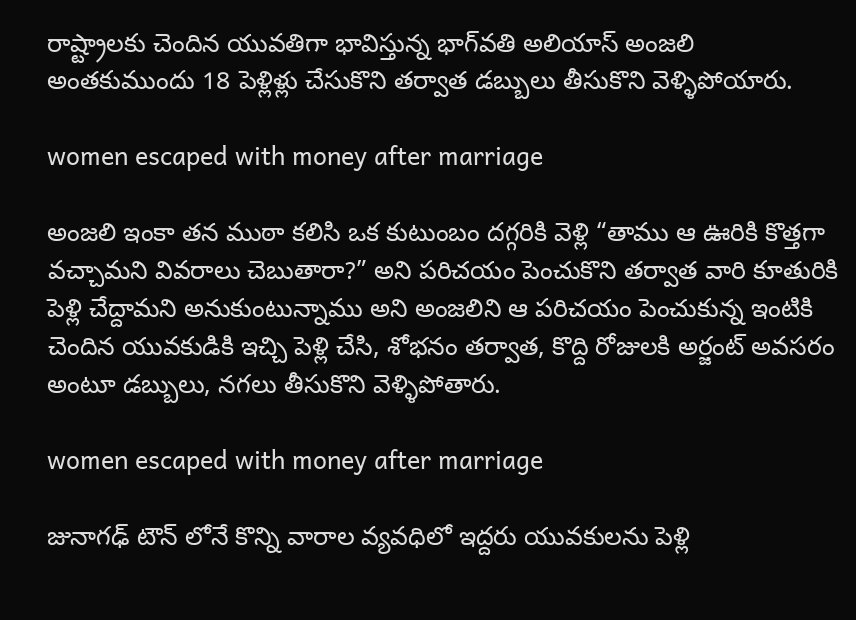రాష్ట్రాలకు చెందిన యువతిగా భావిస్తున్న భాగ్‌వతి అలియాస్ అంజలి అంతకుముందు 18 పెళ్లిళ్లు చేసుకొని తర్వాత డబ్బులు తీసుకొని వెళ్ళిపోయారు.

women escaped with money after marriage

అంజలి ఇంకా తన ముఠా కలిసి ఒక కుటుంబం దగ్గరికి వెళ్లి “తాము ఆ ఊరికి కొత్తగా వచ్చామని వివరాలు చెబుతారా?” అని పరిచయం పెంచుకొని తర్వాత వారి కూతురికి పెళ్లి చేద్దామని అనుకుంటున్నాము అని అంజలిని ఆ పరిచయం పెంచుకున్న ఇంటికి చెందిన యువకుడికి ఇచ్చి పెళ్లి చేసి, శోభనం తర్వాత, కొద్ది రోజులకి అర్జంట్ అవసరం అంటూ డబ్బులు, నగలు తీసుకొని వెళ్ళిపోతారు.

women escaped with money after marriage

జునాగఢ్ టౌన్ లోనే కొన్ని వారాల వ్యవధిలో ఇద్దరు యువకులను పెళ్లి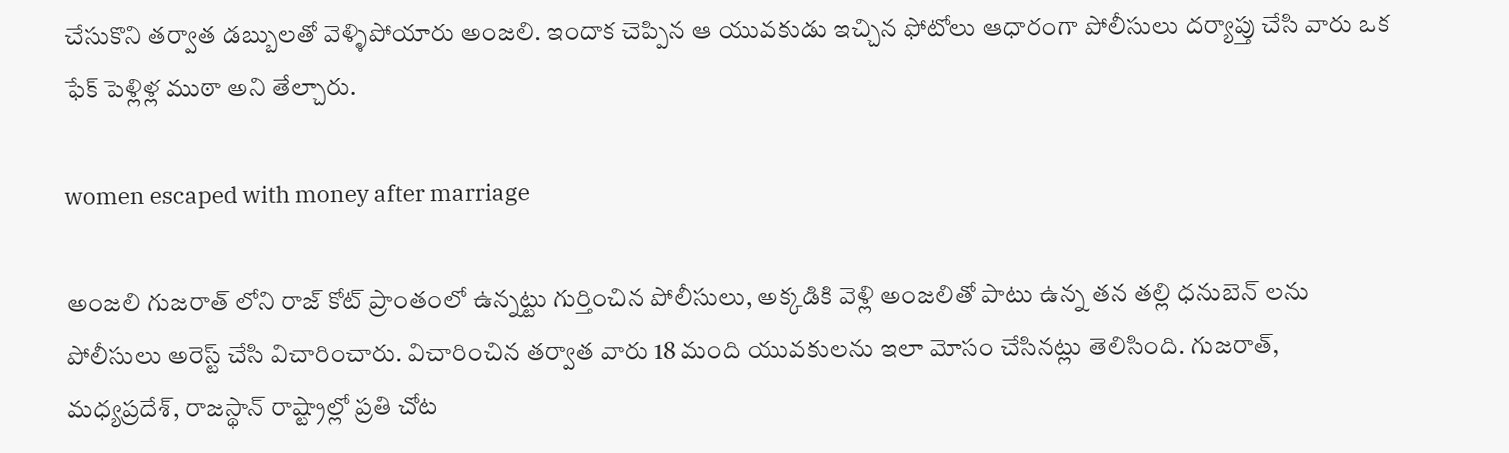చేసుకొని తర్వాత డబ్బులతో వెళ్ళిపోయారు అంజలి. ఇందాక చెప్పిన ఆ యువకుడు ఇచ్చిన ఫోటోలు ఆధారంగా పోలీసులు దర్యాప్తు చేసి వారు ఒక ఫేక్ పెళ్లిళ్ల ముఠా అని తేల్చారు.

women escaped with money after marriage

అంజలి గుజరాత్‌ లోని రాజ్ ‌కోట్‌ ప్రాంతంలో ఉన్నట్టు గుర్తించిన పోలీసులు, అక్కడికి వెళ్లి అంజలితో పాటు ఉన్న తన తల్లి ధనుబెన్‌ లను పోలీసులు అరెస్ట్ చేసి విచారించారు. విచారించిన తర్వాత వారు 18 మంది యువకులను ఇలా మోసం చేసినట్లు తెలిసింది. గుజరాత్, మధ్యప్రదేశ్, రాజస్థాన్ రాష్ట్రాల్లో ప్రతి చోట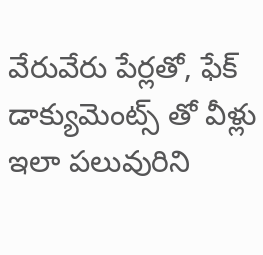వేరువేరు పేర్లతో, ఫేక్ డాక్యుమెంట్స్ తో వీళ్లు ఇలా పలువురిని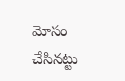మోసం చేసినట్టు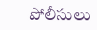పోలీసులు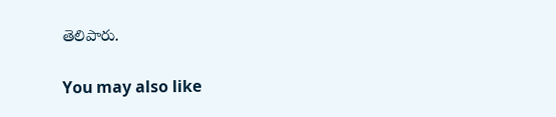తెలిపారు.

You may also like